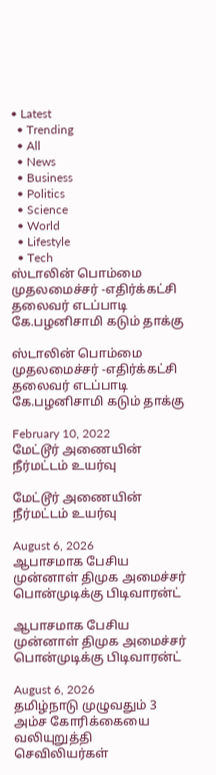• Latest
  • Trending
  • All
  • News
  • Business
  • Politics
  • Science
  • World
  • Lifestyle
  • Tech
ஸ்டாலின் பொம்மை முதலமைச்சர் -எதிர்க்கட்சி தலைவர் எடப்பாடி கே.பழனிசாமி கடும் தாக்கு

ஸ்டாலின் பொம்மை முதலமைச்சர் -எதிர்க்கட்சி தலைவர் எடப்பாடி கே.பழனிசாமி கடும் தாக்கு

February 10, 2022
மேட்டூர் அணையின் நீர்மட்டம் உயர்வு

மேட்டூர் அணையின் நீர்மட்டம் உயர்வு

August 6, 2026
ஆபாசமாக பேசிய முன்னாள் திமுக அமைச்சர் பொன்முடிக்கு பிடிவாரன்ட்

ஆபாசமாக பேசிய முன்னாள் திமுக அமைச்சர் பொன்முடிக்கு பிடிவாரன்ட்

August 6, 2026
தமிழ்நாடு முழுவதும் 3 அம்ச கோரிக்கையை வலியுறுத்தி செவிலியர்கள்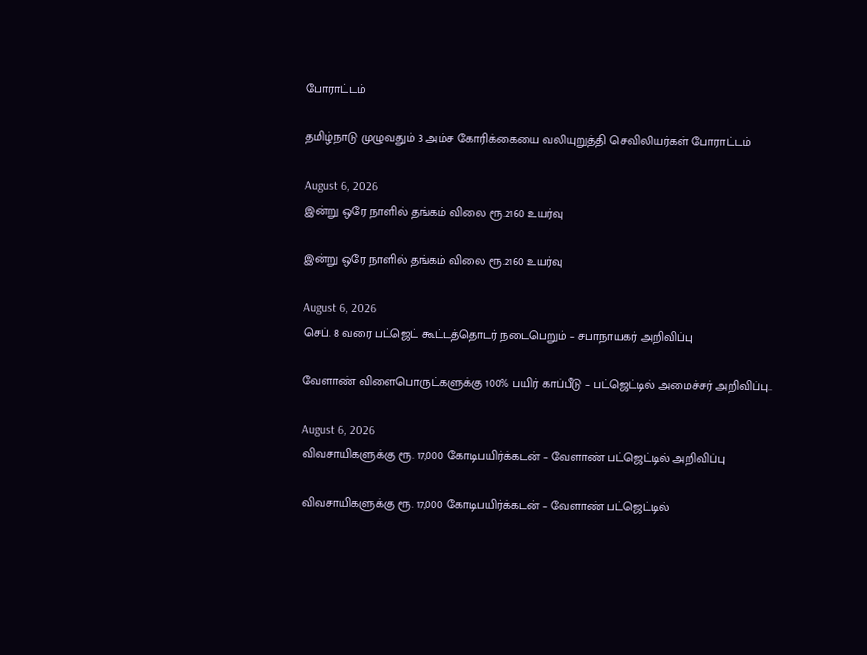போராட்டம்

தமிழ்நாடு முழுவதும் 3 அம்ச கோரிக்கையை வலியுறுத்தி செவிலியர்கள் போராட்டம்

August 6, 2026
இன்று ஒரே நாளில் தங்கம் விலை ரூ.2160 உயர்வு

இன்று ஒரே நாளில் தங்கம் விலை ரூ.2160 உயர்வு

August 6, 2026
செப். 8 வரை பட்ஜெட் கூட்டத்தொடர் நடைபெறும் – சபாநாயகர் அறிவிப்பு

வேளாண் விளைபொருட்களுக்கு 100% பயிர் காப்பீடு – பட்ஜெட்டில் அமைச்சர் அறிவிப்பு..

August 6, 2026
விவசாயிகளுக்கு ரூ. 17,000 கோடிபயிர்க்கடன் – வேளாண் பட்ஜெட்டில் அறிவிப்பு

விவசாயிகளுக்கு ரூ. 17,000 கோடிபயிர்க்கடன் – வேளாண் பட்ஜெட்டில்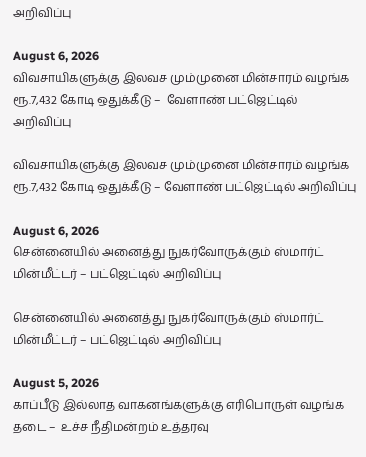அறிவிப்பு

August 6, 2026
விவசாயிகளுக்கு இலவச மும்முனை மின்சாரம் வழங்க ரூ.7,432 கோடி ஒதுக்கீடு –  வேளாண் பட்ஜெட்டில் அறிவிப்பு

விவசாயிகளுக்கு இலவச மும்முனை மின்சாரம் வழங்க ரூ.7,432 கோடி ஒதுக்கீடு – வேளாண் பட்ஜெட்டில் அறிவிப்பு

August 6, 2026
சென்னையில் அனைத்து நுகர்வோருக்கும் ஸ்மார்ட் மின்மீட்டர் – பட்ஜெட்டில் அறிவிப்பு

சென்னையில் அனைத்து நுகர்வோருக்கும் ஸ்மார்ட் மின்மீட்டர் – பட்ஜெட்டில் அறிவிப்பு

August 5, 2026
காப்பீடு இல்லாத வாகனங்களுக்கு எரிபொருள் வழங்க தடை –  உச்ச நீதிமன்றம் உத்தரவு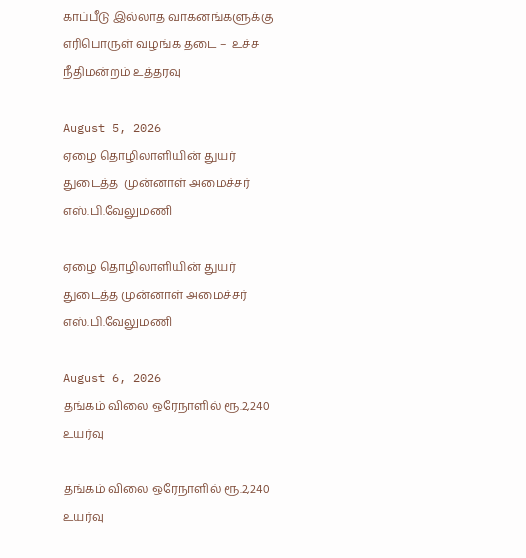காப்பீடு இல்லாத வாகனங்களுக்கு எரிபொருள் வழங்க தடை –  உச்ச நீதிமன்றம் உத்தரவு

August 5, 2026
ஏழை தொழிலாளியின் துயர் துடைத்த  முன்னாள் அமைச்சர் எஸ்.பி.வேலுமணி

ஏழை தொழிலாளியின் துயர் துடைத்த முன்னாள் அமைச்சர் எஸ்.பி.வேலுமணி

August 6, 2026
தங்கம் விலை ஒரேநாளில் ரூ.2,240 உயர்வு

தங்கம் விலை ஒரேநாளில் ரூ.2,240 உயர்வு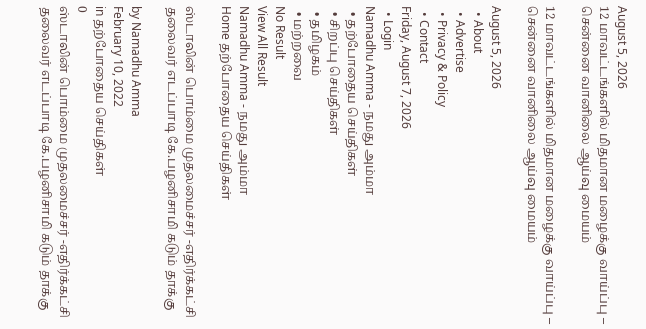August 5, 2026
12 மாவட்டங்களில் மிதமான மழைக்கு வாய்ப்பு – சென்னை வானிலை ஆய்வு மையம்

12 மாவட்டங்களில் மிதமான மழைக்கு வாய்ப்பு – சென்னை வானிலை ஆய்வு மையம்

August 5, 2026
  • About
  • Advertise
  • Privacy & Policy
  • Contact
Friday, August 7, 2026
  • Login
Namadhu Amma - நமது அம்மா
  • தற்போதைய செய்திகள்
  • சிறப்பு செய்திகள்
  • தமிழகம்
  • மற்றவை
No Result
View All Result
Namadhu Amma - நமது அம்மா
Home தற்போதைய செய்திகள்

ஸ்டாலின் பொம்மை முதலமைச்சர் -எதிர்க்கட்சி தலைவர் எடப்பாடி கே.பழனிசாமி கடும் தாக்கு

by Namadhu Amma
February 10, 2022
in தற்போதைய செய்திகள்
0
ஸ்டாலின் பொம்மை முதலமைச்சர் -எதிர்க்கட்சி தலைவர் எடப்பாடி கே.பழனிசாமி கடும் தாக்கு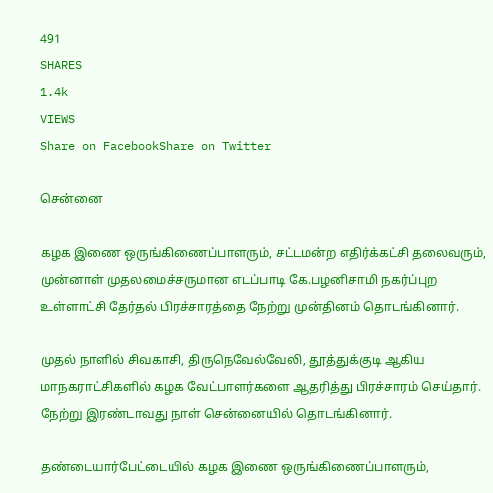491
SHARES
1.4k
VIEWS
Share on FacebookShare on Twitter

சென்னை

கழக இணை ஒருங்கிணைப்பாளரும், சட்டமன்ற எதிர்க்கட்சி தலைவரும், முன்னாள் முதலமைச்சருமான எடப்பாடி கே.பழனிசாமி நகர்ப்புற உள்ளாட்சி தேர்தல் பிரச்சாரத்தை நேற்று முன்தினம் தொடங்கினார்.

முதல் நாளில் சிவகாசி, திருநெவேல்வேலி, தூத்துக்குடி ஆகிய மாநகராட்சிகளில் கழக வேட்பாளர்களை ஆதரித்து பிரச்சாரம் செய்தார். நேற்று இரண்டாவது நாள் சென்னையில் தொடங்கினார்.

தண்டையார்பேட்டையில் கழக இணை ஒருங்கிணைப்பாளரும்,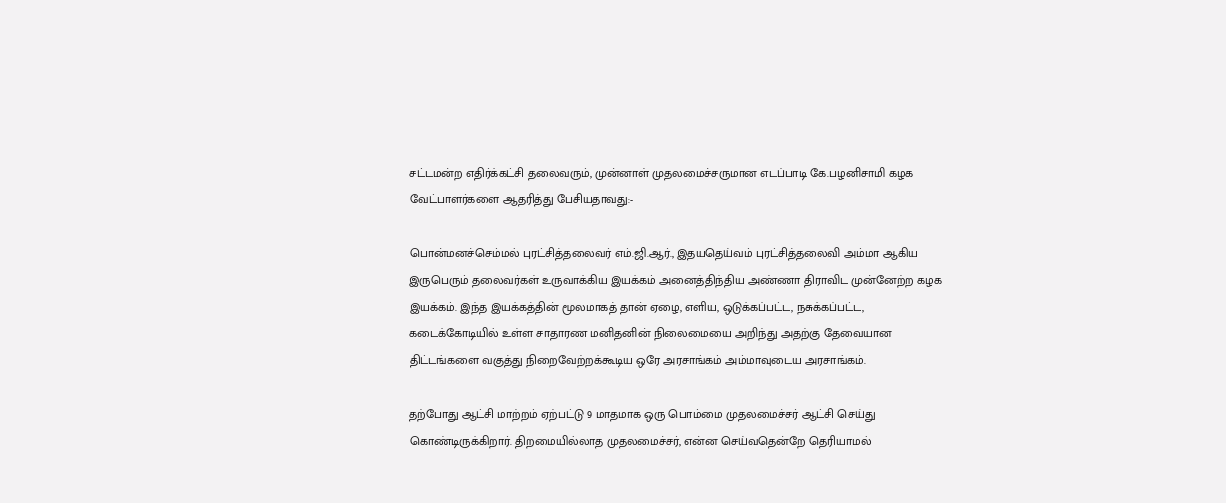சட்டமன்ற எதிர்க்கட்சி தலைவரும், முன்னாள் முதலமைச்சருமான எடப்பாடி கே.பழனிசாமி கழக வேட்பாளர்களை ஆதரித்து பேசியதாவது:-

பொன்மனச்செம்மல் புரட்சித்தலைவர் எம்.ஜி.ஆர்., இதயதெய்வம் புரட்சித்தலைவி அம்மா ஆகிய இருபெரும் தலைவர்கள் உருவாக்கிய இயக்கம் அனைத்திந்திய அண்ணா திராவிட முன்னேற்ற கழக இயக்கம். இந்த இயக்கத்தின் மூலமாகத் தான் ஏழை, எளிய, ஒடுக்கப்பட்ட, நசுக்கப்பட்ட, கடைக்கோடியில் உள்ள சாதாரண மனிதனின் நிலைமையை அறிந்து அதற்கு தேவையான திட்டங்களை வகுத்து நிறைவேற்றக்கூடிய ஒரே அரசாங்கம் அம்மாவுடைய அரசாங்கம்.

தற்போது ஆட்சி மாற்றம் ஏற்பட்டு 9 மாதமாக ஒரு பொம்மை முதலமைச்சர் ஆட்சி செய்து கொண்டிருக்கிறார். திறமையில்லாத முதலமைச்சர், என்ன செய்வதென்றே தெரியாமல்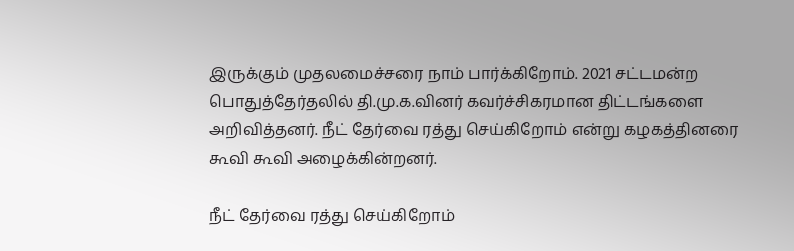இருக்கும் முதலமைச்சரை நாம் பார்க்கிறோம். 2021 சட்டமன்ற பொதுத்தேர்தலில் தி.மு.க.வினர் கவர்ச்சிகரமான திட்டங்களை அறிவித்தனர். நீட் தேர்வை ரத்து செய்கிறோம் என்று கழகத்தினரை கூவி கூவி அழைக்கின்றனர்.

நீட் தேர்வை ரத்து செய்கிறோம்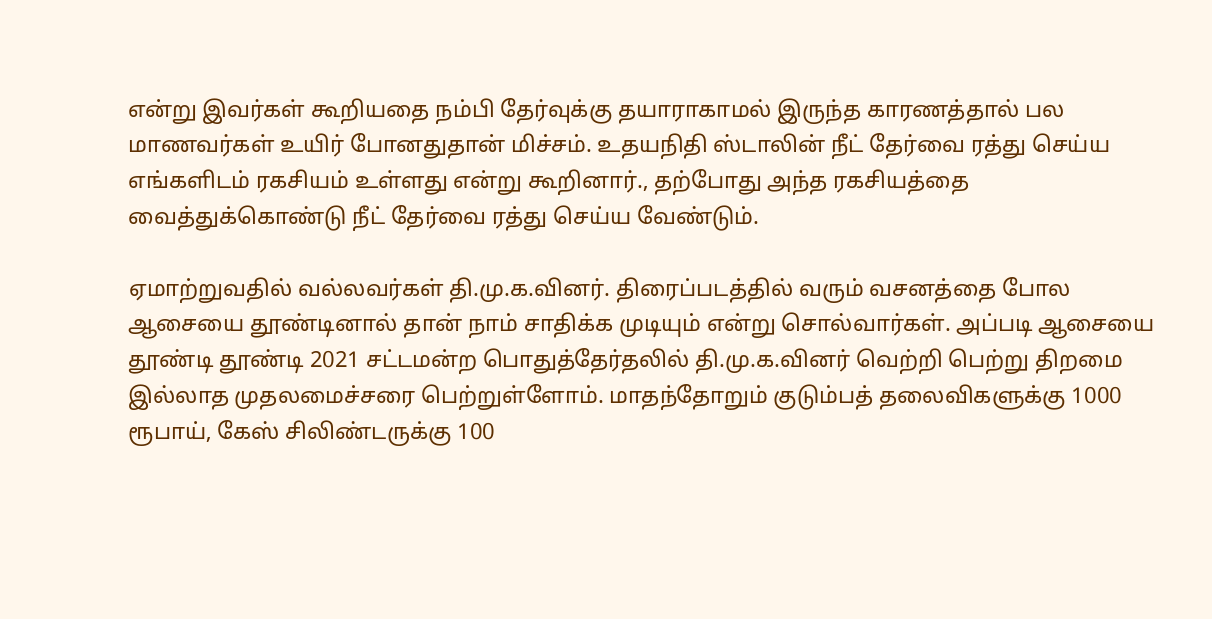என்று இவர்கள் கூறியதை நம்பி தேர்வுக்கு தயாராகாமல் இருந்த காரணத்தால் பல மாணவர்கள் உயிர் போனதுதான் மிச்சம். உதயநிதி ஸ்டாலின் நீட் தேர்வை ரத்து செய்ய எங்களிடம் ரகசியம் உள்ளது என்று கூறினார்., தற்போது அந்த ரகசியத்தை வைத்துக்கொண்டு நீட் தேர்வை ரத்து செய்ய வேண்டும்.

ஏமாற்றுவதில் வல்லவர்கள் தி.மு.க.வினர். திரைப்படத்தில் வரும் வசனத்தை போல ஆசையை தூண்டினால் தான் நாம் சாதிக்க முடியும் என்று சொல்வார்கள். அப்படி ஆசையை தூண்டி தூண்டி 2021 சட்டமன்ற பொதுத்தேர்தலில் தி.மு.க.வினர் வெற்றி பெற்று திறமை இல்லாத முதலமைச்சரை பெற்றுள்ளோம். மாதந்தோறும் குடும்பத் தலைவிகளுக்கு 1000 ரூபாய், கேஸ் சிலிண்டருக்கு 100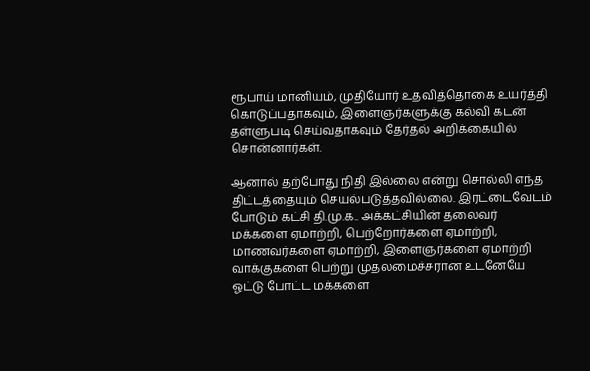ரூபாய் மானியம், முதியோர் உதவித்தொகை உயர்த்தி கொடுப்பதாகவும், இளைஞர்களுக்கு கல்வி கடன் தள்ளுபடி செய்வதாகவும் தேர்தல் அறிக்கையில் சொன்னார்கள்.

ஆனால் தற்போது நிதி இல்லை என்று சொல்லி எந்த திட்டத்தையும் செயல்படுத்தவில்லை. இரட்டைவேடம் போடும் கட்சி தி.மு.க.. அக்கட்சியின் தலைவர் மக்களை ஏமாற்றி, பெற்றோர்களை ஏமாற்றி, மாணவர்களை ஏமாற்றி, இளைஞர்களை ஏமாற்றி வாக்குகளை பெற்று முதலமைச்சரான உடனேயே ஓட்டு போட்ட மக்களை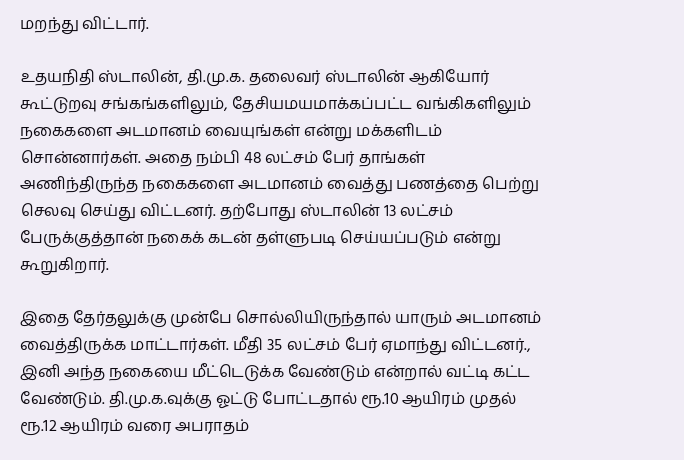மறந்து விட்டார்.

உதயநிதி ஸ்டாலின், தி.மு.க. தலைவர் ஸ்டாலின் ஆகியோர் கூட்டுறவு சங்கங்களிலும், தேசியமயமாக்கப்பட்ட வங்கிகளிலும் நகைகளை அடமானம் வையுங்கள் என்று மக்களிடம் சொன்னார்கள். அதை நம்பி 48 லட்சம் பேர் தாங்கள் அணிந்திருந்த நகைகளை அடமானம் வைத்து பணத்தை பெற்று செலவு செய்து விட்டனர். தற்போது ஸ்டாலின் 13 லட்சம் பேருக்குத்தான் நகைக் கடன் தள்ளுபடி செய்யப்படும் என்று கூறுகிறார்.

இதை தேர்தலுக்கு முன்பே சொல்லியிருந்தால் யாரும் அடமானம் வைத்திருக்க மாட்டார்கள். மீதி 35 லட்சம் பேர் ஏமாந்து விட்டனர்., இனி அந்த நகையை மீட்டெடுக்க வேண்டும் என்றால் வட்டி கட்ட வேண்டும். தி.மு.க.வுக்கு ஓட்டு போட்டதால் ரூ.10 ஆயிரம் முதல் ரூ.12 ஆயிரம் வரை அபராதம்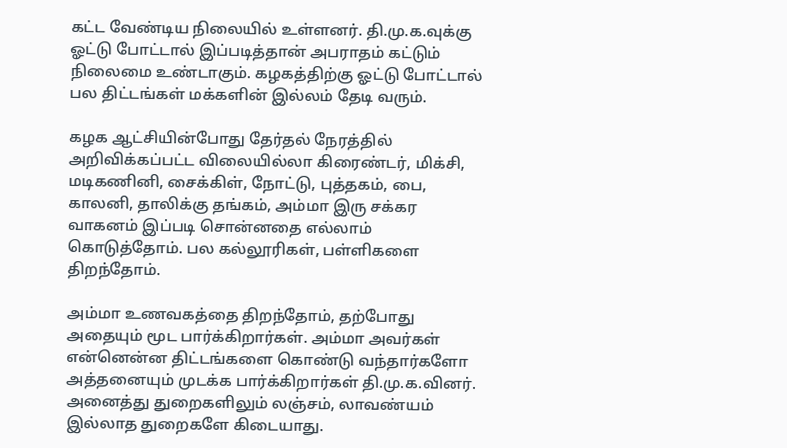கட்ட வேண்டிய நிலையில் உள்ளனர். தி.மு.க.வுக்கு ஓட்டு போட்டால் இப்படித்தான் அபராதம் கட்டும் நிலைமை உண்டாகும். கழகத்திற்கு ஓட்டு போட்டால் பல திட்டங்கள் மக்களின் இல்லம் தேடி வரும்.

கழக ஆட்சியின்போது தேர்தல் நேரத்தில் அறிவிக்கப்பட்ட விலையில்லா கிரைண்டர், மிக்சி, மடிகணினி, சைக்கிள், நோட்டு, புத்தகம், பை, காலனி, தாலிக்கு தங்கம், அம்மா இரு சக்கர வாகனம் இப்படி சொன்னதை எல்லாம் கொடுத்தோம். பல கல்லூரிகள், பள்ளிகளை திறந்தோம்.

அம்மா உணவகத்தை திறந்தோம், தற்போது அதையும் மூட பார்க்கிறார்கள். அம்மா அவர்கள் என்னென்ன திட்டங்களை கொண்டு வந்தார்களோ அத்தனையும் முடக்க பார்க்கிறார்கள் தி.மு.க.வினர். அனைத்து துறைகளிலும் லஞ்சம், லாவண்யம் இல்லாத துறைகளே கிடையாது.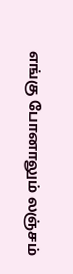எங்கு போனாலும் லஞ்சம்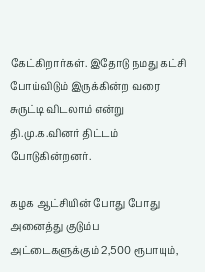கேட்கிறார்கள். இதோடு நமது கட்சி போய்விடும் இருக்கின்ற வரை சுருட்டி விடலாம் என்று தி.மு.க.வினர் திட்டம் போடுகின்றனர்.

கழக ஆட்சியின் போது போது அனைத்து குடும்ப அட்டைகளுக்கும் 2,500 ரூபாயும்,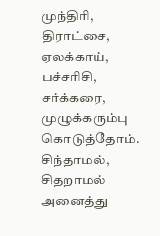முந்திரி, திராட்சை, ஏலக்காய், பச்சரிசி, சர்க்கரை, முழுக்கரும்பு கொடுத்தோம். சிந்தாமல், சிதறாமல் அனைத்து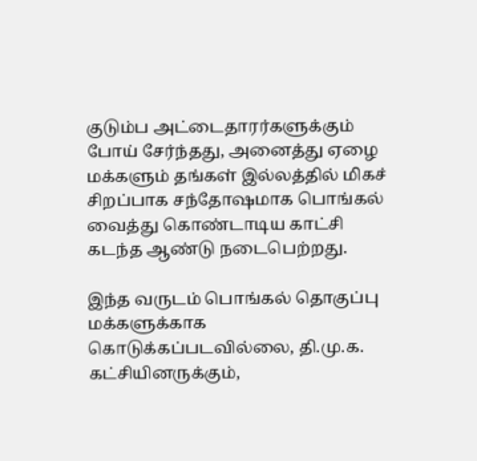குடும்ப அட்டைதாரர்களுக்கும் போய் சேர்ந்தது, அனைத்து ஏழை மக்களும் தங்கள் இல்லத்தில் மிகச் சிறப்பாக சந்தோஷமாக பொங்கல் வைத்து கொண்டாடிய காட்சி கடந்த ஆண்டு நடைபெற்றது.

இந்த வருடம் பொங்கல் தொகுப்பு மக்களுக்காக கொடுக்கப்படவில்லை, தி.மு.க. கட்சியினருக்கும்,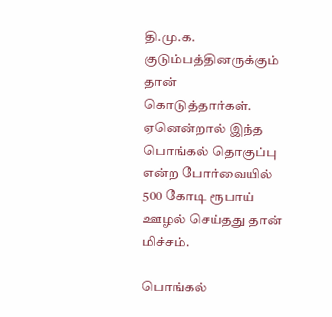தி.மு.க. குடும்பத்தினருக்கும் தான் கொடுத்தார்கள். ஏனென்றால் இந்த பொங்கல் தொகுப்பு என்ற போர்வையில் 500 கோடி ரூபாய் ஊழல் செய்தது தான் மிச்சம்.

பொங்கல்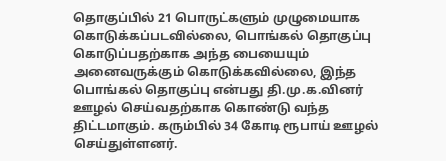தொகுப்பில் 21 பொருட்களும் முழுமையாக கொடுக்கப்படவில்லை, பொங்கல் தொகுப்பு கொடுப்பதற்காக அந்த பையையும் அனைவருக்கும் கொடுக்கவில்லை, இந்த பொங்கல் தொகுப்பு என்பது தி.மு.க.வினர் ஊழல் செய்வதற்காக கொண்டு வந்த திட்டமாகும். கரும்பில் 34 கோடி ரூபாய் ஊழல் செய்துள்ளனர்.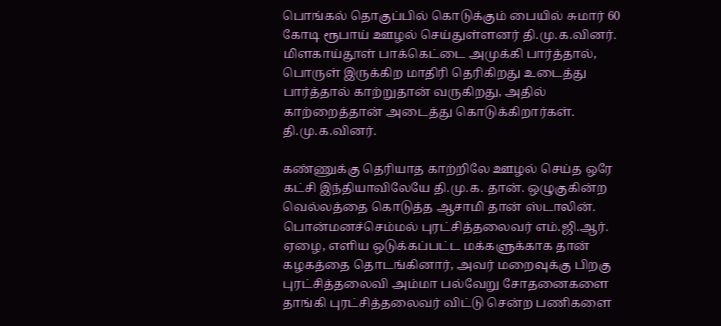பொங்கல் தொகுப்பில் கொடுக்கும் பையில் சுமார் 60 கோடி ரூபாய் ஊழல் செய்துள்ளனர் தி.மு.க.வினர். மிளகாய்தூள் பாக்கெட்டை அமுக்கி பார்த்தால், பொருள் இருக்கிற மாதிரி தெரிகிறது உடைத்து பார்த்தால் காற்றுதான் வருகிறது, அதில் காற்றைத்தான் அடைத்து கொடுக்கிறார்கள். தி.மு.க.வினர்.

கண்ணுக்கு தெரியாத காற்றிலே ஊழல் செய்த ஒரே கட்சி இந்தியாவிலேயே தி.மு.க. தான். ஒழுகுகின்ற வெல்லத்தை கொடுத்த ஆசாமி தான் ஸ்டாலின். பொன்மனச்செம்மல் புரட்சித்தலைவர் எம்.ஜி.ஆர். ஏழை, எளிய ஒடுக்கப்பட்ட மக்களுக்காக தான் கழகத்தை தொடங்கினார், அவர் மறைவுக்கு பிறகு புரட்சித்தலைவி அம்மா பல்வேறு சோதனைகளை தாங்கி புரட்சித்தலைவர் விட்டு சென்ற பணிகளை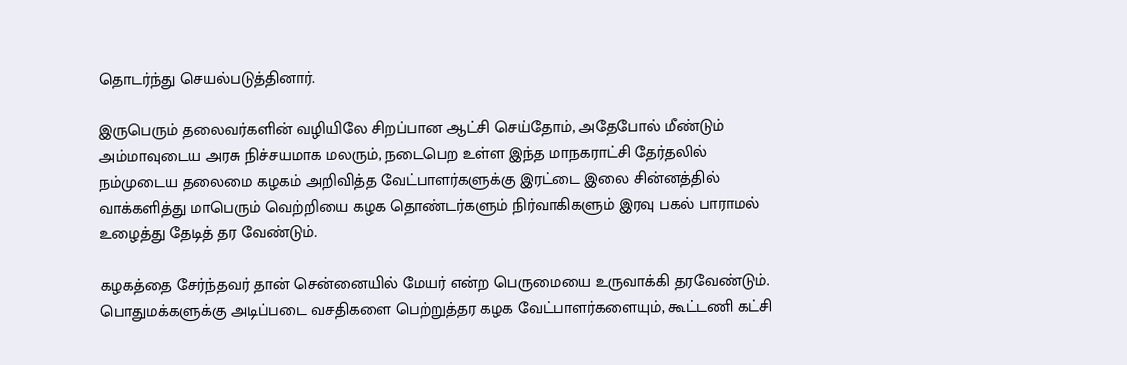தொடர்ந்து செயல்படுத்தினார்.

இருபெரும் தலைவர்களின் வழியிலே சிறப்பான ஆட்சி செய்தோம், அதேபோல் மீண்டும் அம்மாவுடைய அரசு நிச்சயமாக மலரும், நடைபெற உள்ள இந்த மாநகராட்சி தேர்தலில் நம்முடைய தலைமை கழகம் அறிவித்த வேட்பாளர்களுக்கு இரட்டை இலை சின்னத்தில் வாக்களித்து மாபெரும் வெற்றியை கழக தொண்டர்களும் நிர்வாகிகளும் இரவு பகல் பாராமல் உழைத்து தேடித் தர வேண்டும்.

கழகத்தை சேர்ந்தவர் தான் சென்னையில் மேயர் என்ற பெருமையை உருவாக்கி தரவேண்டும். பொதுமக்களுக்கு அடிப்படை வசதிகளை பெற்றுத்தர கழக வேட்பாளர்களையும், கூட்டணி கட்சி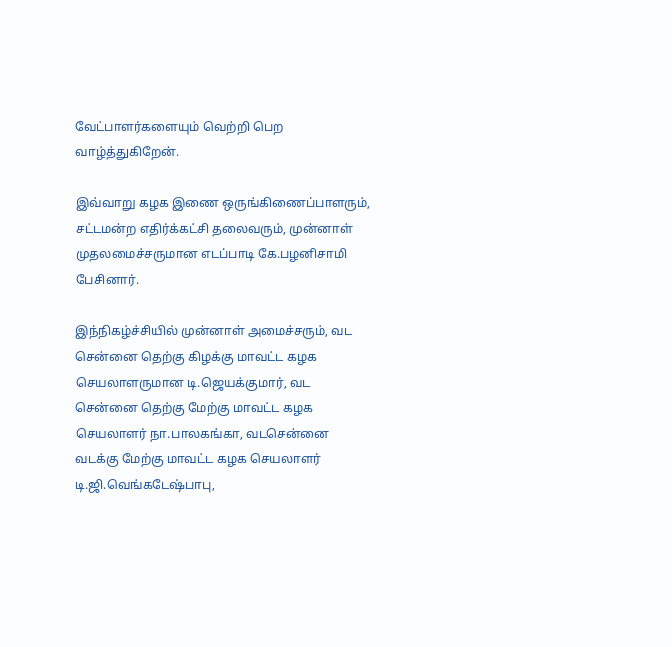வேட்பாளர்களையும் வெற்றி பெற வாழ்த்துகிறேன்.

இவ்வாறு கழக இணை ஒருங்கிணைப்பாளரும், சட்டமன்ற எதிர்க்கட்சி தலைவரும், முன்னாள் முதலமைச்சருமான எடப்பாடி கே.பழனிசாமி பேசினார்.

இந்நிகழ்ச்சியில் முன்னாள் அமைச்சரும், வட சென்னை தெற்கு கிழக்கு மாவட்ட கழக செயலாளருமான டி.ஜெயக்குமார், வட சென்னை தெற்கு மேற்கு மாவட்ட கழக செயலாளர் நா.பாலகங்கா, வடசென்னை வடக்கு மேற்கு மாவட்ட கழக செயலாளர் டி.ஜி.வெங்கடேஷ்பாபு,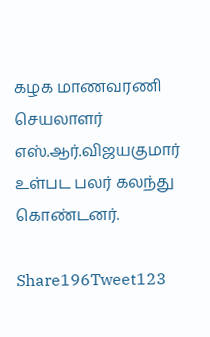கழக மாணவரணி செயலாளர் எஸ்.ஆர்.விஜயகுமார் உள்பட பலர் கலந்து கொண்டனர்.

Share196Tweet123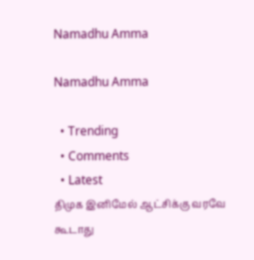Namadhu Amma

Namadhu Amma

  • Trending
  • Comments
  • Latest
திமுக இனிமேல் ஆட்சிக்கு வரவே கூடாது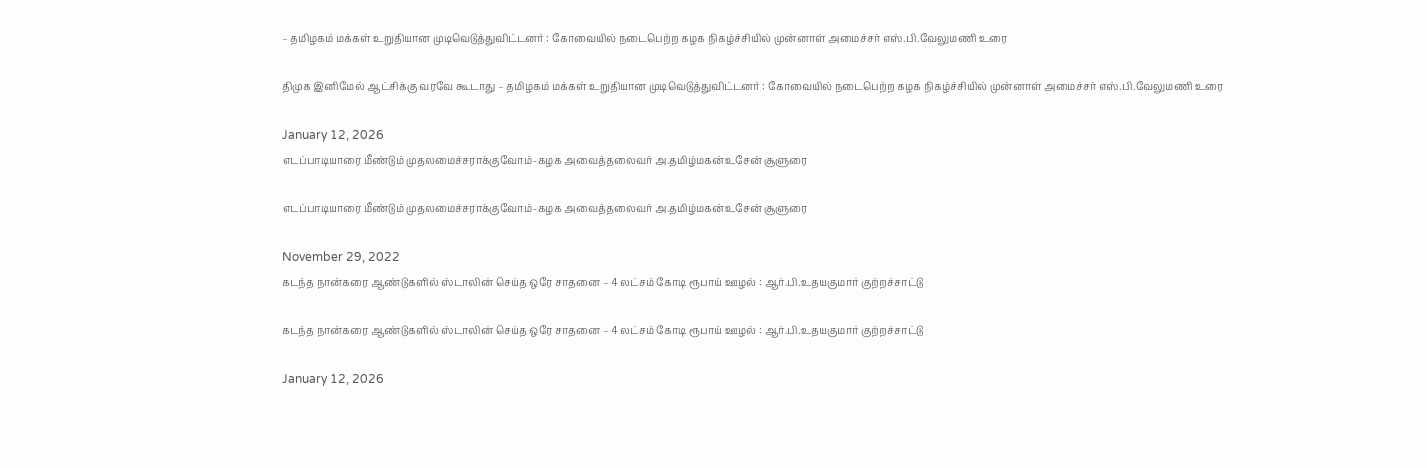– தமிழகம் மக்கள் உறுதியான முடிவெடுத்துவிட்டனர் : கோவையில் நடைபெற்ற கழக நிகழ்ச்சியில் முன்னாள் அமைச்சர் எஸ்.பி.வேலுமணி உரை

திமுக இனிமேல் ஆட்சிக்கு வரவே கூடாது – தமிழகம் மக்கள் உறுதியான முடிவெடுத்துவிட்டனர் : கோவையில் நடைபெற்ற கழக நிகழ்ச்சியில் முன்னாள் அமைச்சர் எஸ்.பி.வேலுமணி உரை

January 12, 2026
எடப்பாடியாரை மீண்டும் முதலமைச்சராக்குவோம்-கழக அவைத்தலைவர் அ.தமிழ்மகன்உசேன் சூளுரை

எடப்பாடியாரை மீண்டும் முதலமைச்சராக்குவோம்-கழக அவைத்தலைவர் அ.தமிழ்மகன்உசேன் சூளுரை

November 29, 2022
கடந்த நான்கரை ஆண்டுகளில் ஸ்டாலின் செய்த ஒரே சாதனை – 4 லட்சம் கோடி ரூபாய் ஊழல் : ஆர்.பி.உதயகுமார் குற்றச்சாட்டு

கடந்த நான்கரை ஆண்டுகளில் ஸ்டாலின் செய்த ஒரே சாதனை – 4 லட்சம் கோடி ரூபாய் ஊழல் : ஆர்.பி.உதயகுமார் குற்றச்சாட்டு

January 12, 2026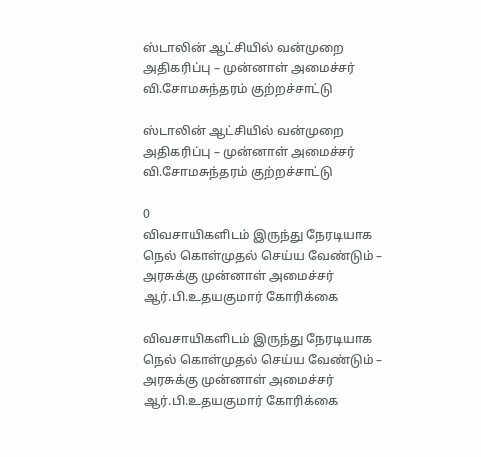ஸ்டாலின் ஆட்சியில் வன்முறை அதிகரிப்பு – முன்னாள் அமைச்சர் வி.சோமசுந்தரம் குற்றச்சாட்டு

ஸ்டாலின் ஆட்சியில் வன்முறை அதிகரிப்பு – முன்னாள் அமைச்சர் வி.சோமசுந்தரம் குற்றச்சாட்டு

0
விவசாயிகளிடம் இருந்து நேரடியாக நெல் கொள்முதல் செய்ய வேண்டும் – அரசுக்கு முன்னாள் அமைச்சர் ஆர்.பி.உதயகுமார் கோரிக்கை

விவசாயிகளிடம் இருந்து நேரடியாக நெல் கொள்முதல் செய்ய வேண்டும் – அரசுக்கு முன்னாள் அமைச்சர் ஆர்.பி.உதயகுமார் கோரிக்கை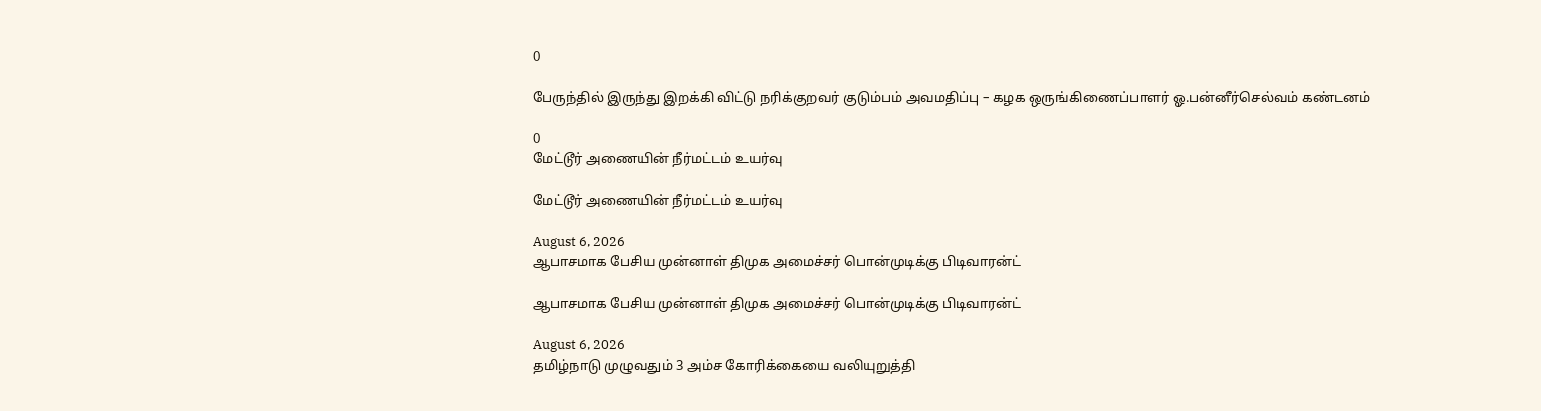0

பேருந்தில் இருந்து இறக்கி விட்டு நரிக்குறவர் குடும்பம் அவமதிப்பு – கழக ஒருங்கிணைப்பாளர் ஓ.பன்னீர்செல்வம் கண்டனம்

0
மேட்டூர் அணையின் நீர்மட்டம் உயர்வு

மேட்டூர் அணையின் நீர்மட்டம் உயர்வு

August 6, 2026
ஆபாசமாக பேசிய முன்னாள் திமுக அமைச்சர் பொன்முடிக்கு பிடிவாரன்ட்

ஆபாசமாக பேசிய முன்னாள் திமுக அமைச்சர் பொன்முடிக்கு பிடிவாரன்ட்

August 6, 2026
தமிழ்நாடு முழுவதும் 3 அம்ச கோரிக்கையை வலியுறுத்தி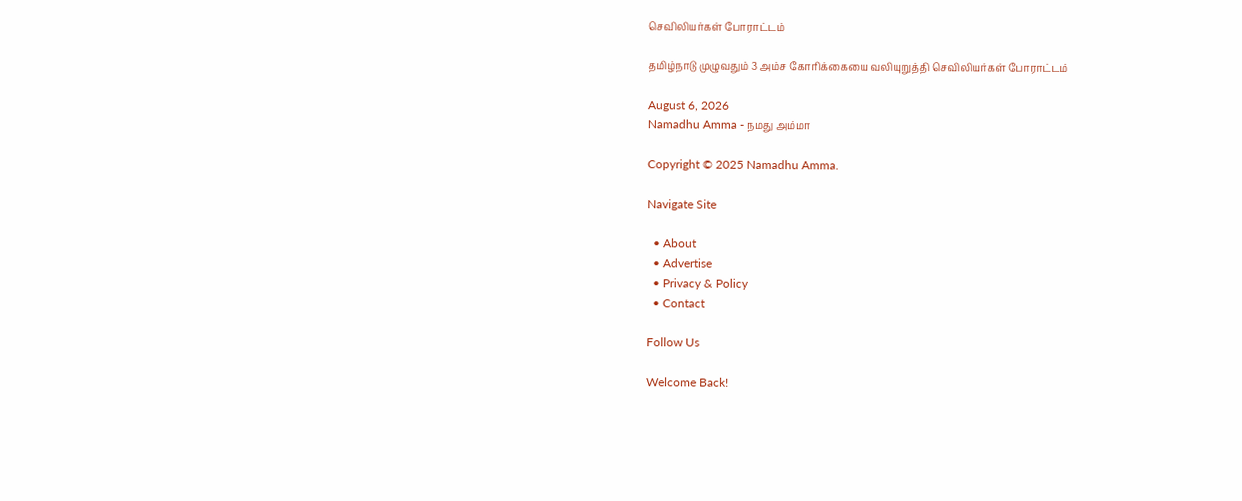செவிலியர்கள் போராட்டம்

தமிழ்நாடு முழுவதும் 3 அம்ச கோரிக்கையை வலியுறுத்தி செவிலியர்கள் போராட்டம்

August 6, 2026
Namadhu Amma - நமது அம்மா

Copyright © 2025 Namadhu Amma.

Navigate Site

  • About
  • Advertise
  • Privacy & Policy
  • Contact

Follow Us

Welcome Back!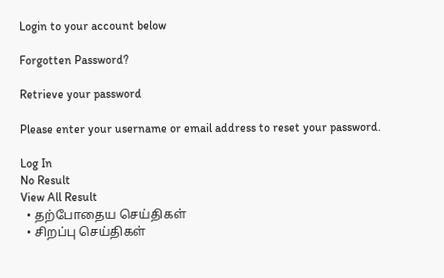Login to your account below

Forgotten Password?

Retrieve your password

Please enter your username or email address to reset your password.

Log In
No Result
View All Result
  • தற்போதைய செய்திகள்
  • சிறப்பு செய்திகள்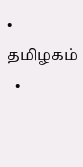• தமிழகம்
  •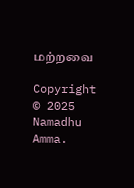மற்றவை

Copyright © 2025 Namadhu Amma.